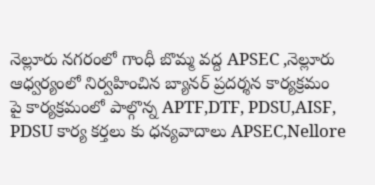నెల్లూరు నగరంలో గాంధీ బొమ్మ వద్ద APSEC ,నెల్లూరు ఆధ్వర్యంలో నిర్వహించిన బ్యానర్ ప్రదర్శన కార్యక్రమం
పై కార్యక్రమంలో పాల్గొన్న APTF,DTF, PDSU,AISF, PDSU కార్య కర్తలు కు ధన్యవాదాలు APSEC,Nellore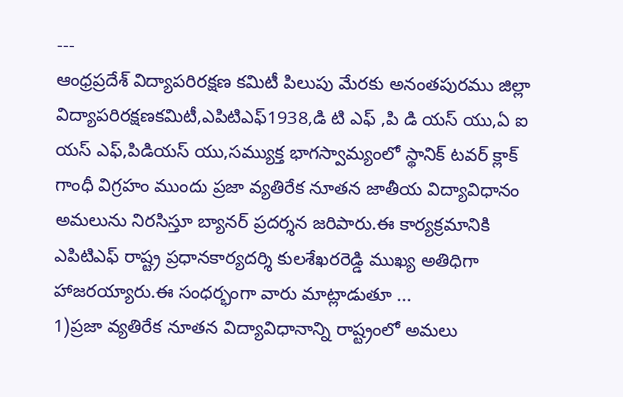---
ఆంధ్రప్రదేశ్ విద్యాపరిరక్షణ కమిటీ పిలుపు మేరకు అనంతపురము జిల్లా విద్యాపరిరక్షణకమిటీ,ఎపిటిఎఫ్1938,డి టి ఎఫ్ ,పి డి యస్ యు,ఏ ఐ యస్ ఎఫ్,పిడియస్ యు,సమ్యుక్త భాగస్వామ్యంలో స్థానిక్ టవర్ క్లాక్ గాంధీ విగ్రహం ముందు ప్రజా వ్యతిరేక నూతన జాతీయ విద్యావిధానం అమలును నిరసిస్తూ బ్యానర్ ప్రదర్శన జరిపారు.ఈ కార్యక్రమానికి ఎపిటిఎఫ్ రాష్ట్ర ప్రధానకార్యదర్శి కులశేఖరరెడ్డి ముఖ్య అతిధిగా హాజరయ్యారు.ఈ సంధర్భంగా వారు మాట్లాడుతూ ...
1)ప్రజా వ్యతిరేక నూతన విద్యావిధానాన్ని రాష్ట్రంలో అమలు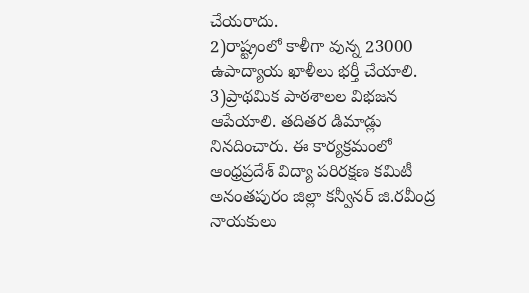చేయరాదు.
2)రాష్ట్రంలో కాళీగా వున్న 23000 ఉపాద్యాయ ఖాళీలు భర్తీ చేయాలి.
3)ప్రాథమిక పాఠశాలల విభజన ఆపేయాలి. తదితర డిమాడ్లు నినదించారు. ఈ కార్యక్రమంలో ఆంధ్రప్రదేశ్ విద్యా పరిరక్షణ కమిటీ అనంతపురం జిల్లా కన్వీనర్ జి.రవీంద్ర నాయకులు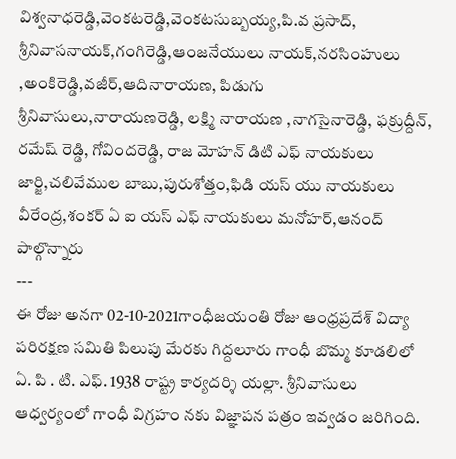విశ్వనాధరెడ్డి,వెంకటరెడ్డి,వెంకటసుబ్బయ్య,పి.వ ప్రసాద్, శ్రీనివాసనాయక్,గంగిరెడ్డి,ఆంజనేయులు నాయక్,నరసింహులు ,అంకిరెడ్డి,వజీర్,ఆదినారాయణ, పిడుగు శ్రీనివాసులు,నారాయణరెడ్డి, లక్ష్మి నారాయణ ,నాగసైనారెడ్డి, ఫక్రుద్దీన్, రమేష్ రెడ్డి, గోవిందరెడ్డి, రాజ మోహన్ డిటి ఎఫ్ నాయకులు జార్జి,చలివేముల బాబు,పురుశోత్తం,ఫిడి యస్ యు నాయకులు వీరేంద్ర,శంకర్ ఏ ఐ యస్ ఎఫ్ నాయకులు మనోహర్,ఆనంద్ పాల్గొన్నారు
---
ఈ రోజు అనగా 02-10-2021గాంధీజయంతి రోజు ఆంధ్రప్రదేశ్ విద్యా పరిరక్షణ సమితి పిలుపు మేరకు గిద్దలూరు గాంధీ బొమ్మ కూడలిలో ఏ. పి . టి. ఎఫ్. 1938 రాష్ట్ర కార్యదర్శి యల్లా. శ్రీనివాసులు ఆధ్వర్యంలో గాంధీ విగ్రహం నకు విజ్ఞాపన పత్రం ఇవ్వడం జరిగింది.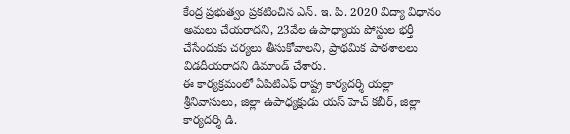కేంద్ర ప్రభుత్వం ప్రకటించిన ఎన్. ఇ. పి. 2020 విద్యా విధానం అమలు చేయరాదని, 23వేల ఉపాధ్యాయ పోస్టుల భర్తీ చేసేందుకు చర్యలు తీసుకోవాలని, ప్రాథమిక పాఠశాలలు విడదీయరాదని డిమాండ్ చేశారు.
ఈ కార్యక్రమంలో ఏపిటిఎఫ్ రాష్ట్ర కార్యదర్శి యల్లా శ్రీనివాసులు, జిల్లా ఉపాధ్యక్షుడు యస్ హెచ్ కబీర్, జిల్లా కార్యదర్శి డి.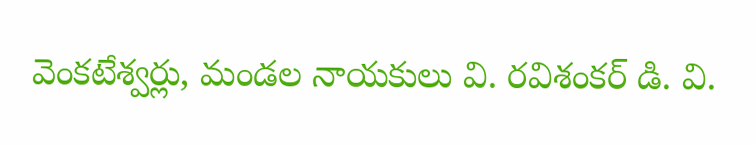వెంకటేశ్వర్లు, మండల నాయకులు వి. రవిశంకర్ డి. వి.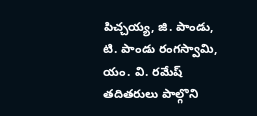పిచ్చయ్య, జి. పాండు, టి. పాండు రంగస్వామి, యం. వి. రమేష్ తదితరులు పాల్గొని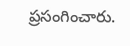ప్రసంగించారు.